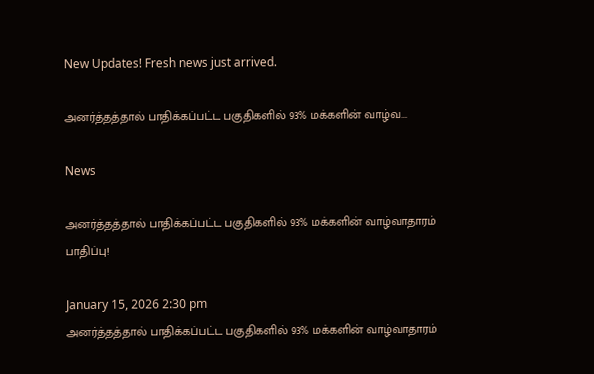New Updates! Fresh news just arrived.

அனர்த்தத்தால் பாதிக்கப்பட்ட பகுதிகளில் 93% மக்களின் வாழ்வ...

News

அனர்த்தத்தால் பாதிக்கப்பட்ட பகுதிகளில் 93% மக்களின் வாழ்வாதாரம் பாதிப்பு!

January 15, 2026 2:30 pm
அனர்த்தத்தால் பாதிக்கப்பட்ட பகுதிகளில் 93% மக்களின் வாழ்வாதாரம்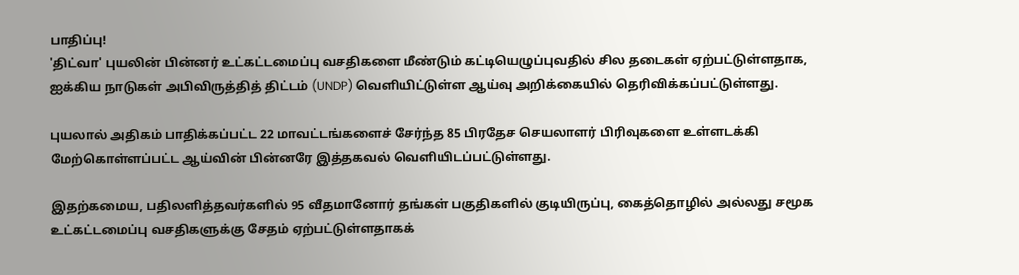பாதிப்பு!
'திட்வா' புயலின் பின்னர் உட்கட்டமைப்பு வசதிகளை மீண்டும் கட்டியெழுப்புவதில் சில தடைகள் ஏற்பட்டுள்ளதாக, ஐக்கிய நாடுகள் அபிவிருத்தித் திட்டம் (UNDP) வெளியிட்டுள்ள ஆய்வு அறிக்கையில் தெரிவிக்கப்பட்டுள்ளது.

புயலால் அதிகம் பாதிக்கப்பட்ட 22 மாவட்டங்களைச் சேர்ந்த 85 பிரதேச செயலாளர் பிரிவுகளை உள்ளடக்கி மேற்கொள்ளப்பட்ட ஆய்வின் பின்னரே இத்தகவல் வெளியிடப்பட்டுள்ளது.

இதற்கமைய, பதிலளித்தவர்களில் 95 வீதமானோர் தங்கள் பகுதிகளில் குடியிருப்பு, கைத்தொழில் அல்லது சமூக உட்கட்டமைப்பு வசதிகளுக்கு சேதம் ஏற்பட்டுள்ளதாகக்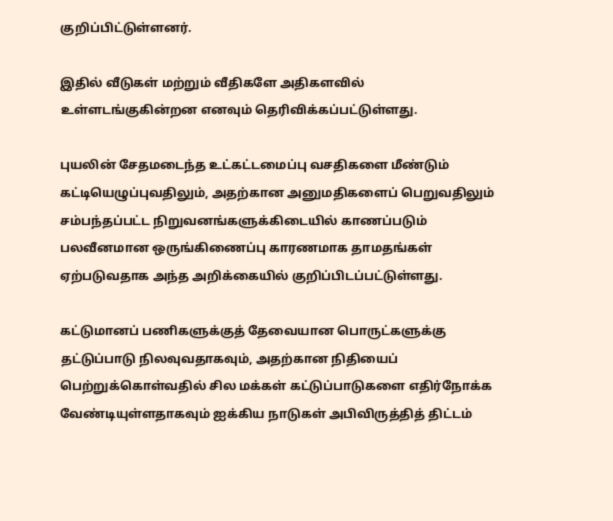குறிப்பிட்டுள்ளனர்.

இதில் வீடுகள் மற்றும் வீதிகளே அதிகளவில் உள்ளடங்குகின்றன எனவும் தெரிவிக்கப்பட்டுள்ளது.

புயலின் சேதமடைந்த உட்கட்டமைப்பு வசதிகளை மீண்டும் கட்டியெழுப்புவதிலும், அதற்கான அனுமதிகளைப் பெறுவதிலும் சம்பந்தப்பட்ட நிறுவனங்களுக்கிடையில் காணப்படும் பலவீனமான ஒருங்கிணைப்பு காரணமாக தாமதங்கள் ஏற்படுவதாக அந்த அறிக்கையில் குறிப்பிடப்பட்டுள்ளது.

கட்டுமானப் பணிகளுக்குத் தேவையான பொருட்களுக்கு தட்டுப்பாடு நிலவுவதாகவும், அதற்கான நிதியைப் பெற்றுக்கொள்வதில் சில மக்கள் கட்டுப்பாடுகளை எதிர்நோக்க வேண்டியுள்ளதாகவும் ஐக்கிய நாடுகள் அபிவிருத்தித் திட்டம்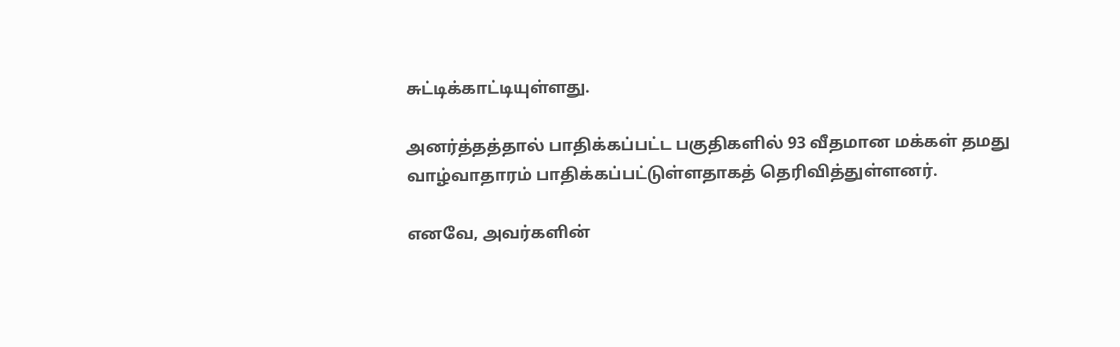சுட்டிக்காட்டியுள்ளது.

அனர்த்தத்தால் பாதிக்கப்பட்ட பகுதிகளில் 93 வீதமான மக்கள் தமது வாழ்வாதாரம் பாதிக்கப்பட்டுள்ளதாகத் தெரிவித்துள்ளனர்.

எனவே, அவர்களின்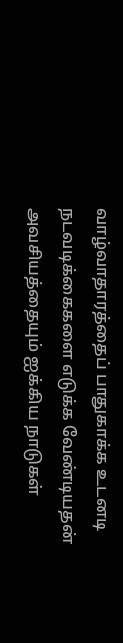வாழ்வாதாரத்தைப் பாதுகாக்க உடனடி நடவடிக்கைகளை எடுக்க வேண்டியதன் அவசியத்தையும் ஐக்கிய நாடுகள்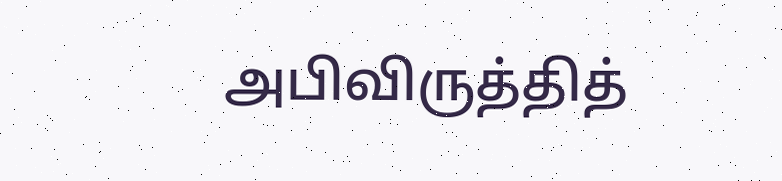அபிவிருத்தித்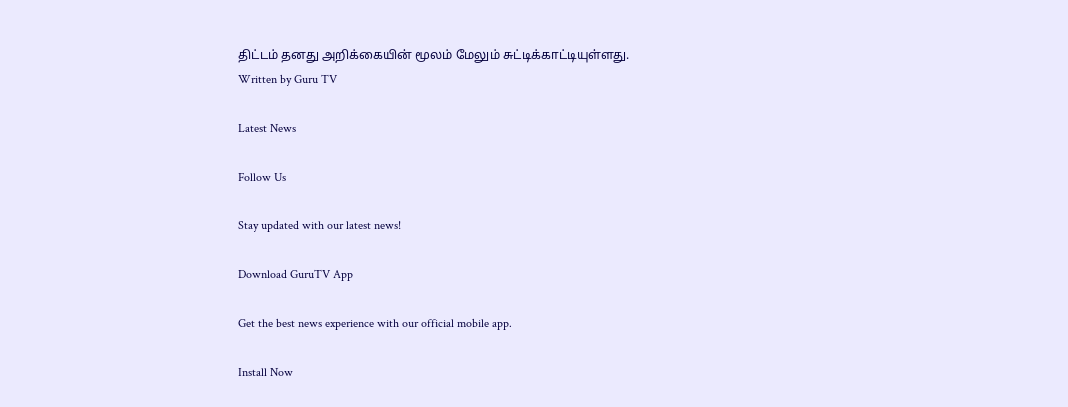திட்டம் தனது அறிக்கையின் மூலம் மேலும் சுட்டிக்காட்டியுள்ளது.
Written by Guru TV

Latest News

Follow Us

Stay updated with our latest news!

Download GuruTV App

Get the best news experience with our official mobile app.

Install Now